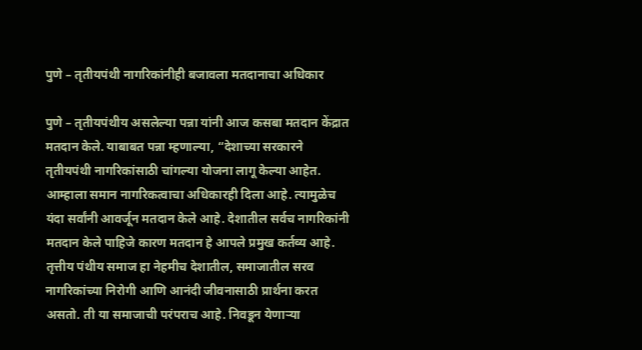पुणे – तृतीयपंथी नागरिकांनीही बजावला मतदानाचा अधिकार

पुणे – तृतीयपंथीय असलेल्या पन्ना यांनी आज कसबा मतदान केंद्रात मतदान केले. याबाबत पन्ना म्हणाल्या, “देशाच्या सरकारने तृतीयपंथी नागरिकांसाठी चांगल्या योजना लागू केल्या आहेत. आम्हाला समान नागरिकत्वाचा अधिकारही दिला आहे. त्यामुळेच यंदा सर्वांनी आवर्जून मतदान केले आहे. देशातील सर्वच नागरिकांनी मतदान केले पाहिजे कारण मतदान हे आपले प्रमुख कर्तव्य आहे. तृत्तीय पंथीय समाज हा नेहमीच देशातील, समाजातील सरव नागरिकांच्या निरोगी आणि आनंदी जीवनासाठी प्रार्थना करत असतो. ती या समाजाची परंपराच आहे. निवडून येणाऱ्या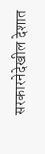सरकारनेदेखील देशात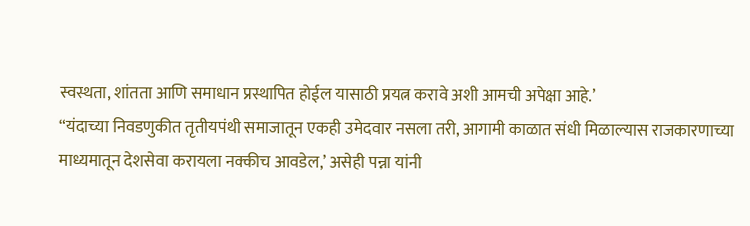स्वस्थता, शांतता आणि समाधान प्रस्थापित होईल यासाठी प्रयत्न करावे अशी आमची अपेक्षा आहे.’
“यंदाच्या निवडणुकीत तृतीयपंथी समाजातून एकही उमेदवार नसला तरी, आगामी काळात संधी मिळाल्यास राजकारणाच्या माध्यमातून देशसेवा करायला नक्कीच आवडेल,’ असेही पन्ना यांनी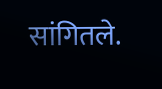सांगितले.